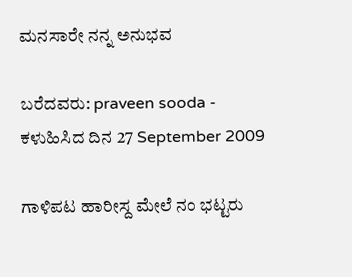ಮನಸಾರೇ ನನ್ನ ಅನುಭವ

ಬರೆದವರು: praveen sooda - ಕಳುಹಿಸಿದ ದಿನ 27 September 2009

ಗಾಳಿಪಟ ಹಾರೀಸ್ದ ಮೇಲೆ ನಂ ಭಟ್ಟರು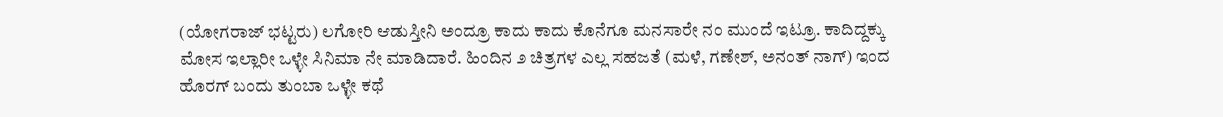(ಯೋಗರಾಜ್ ಭಟ್ಟರು) ಲಗೋರಿ ಆಡುಸ್ತೀನಿ ಅಂದ್ರೂ ಕಾದು ಕಾದು ಕೊನೆಗೂ ಮನಸಾರೇ ನಂ ಮುಂದೆ ಇಟ್ರೂ. ಕಾದಿದ್ದಕ್ಕು ಮೋಸ ಇಲ್ಲಾರೀ ಒಳ್ಳೇ ಸಿನಿಮಾ ನೇ ಮಾಡಿದಾರೆ. ಹಿಂದಿನ ೨ ಚಿತ್ರಗಳ ಎಲ್ಲ ಸಹಜತೆ (ಮಳೆ, ಗಣೇಶ್, ಅನಂತ್ ನಾಗ್) ಇಂದ ಹೊರಗ್ ಬಂದು ತುಂಬಾ ಒಳ್ಳೇ ಕಥೆ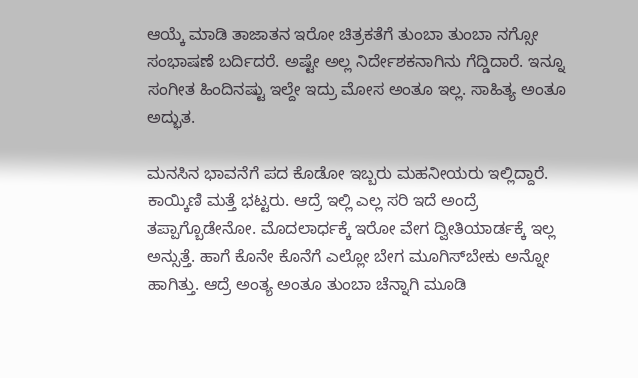ಆಯ್ಕೆ ಮಾಡಿ ತಾಜಾತನ ಇರೋ ಚಿತ್ರಕತೆಗೆ ತುಂಬಾ ತುಂಬಾ ನಗ್ಸೋ ಸಂಭಾಷಣೆ ಬರ್ದಿದರೆ. ಅಷ್ಟೇ ಅಲ್ಲ ನಿರ್ದೇಶಕನಾಗಿನು ಗೆದ್ಡಿದಾರೆ. ಇನ್ನೂ ಸಂಗೀತ ಹಿಂದಿನಷ್ಟು ಇಲ್ದೇ ಇದ್ರು ಮೋಸ ಅಂತೂ ಇಲ್ಲ. ಸಾಹಿತ್ಯ ಅಂತೂ ಅದ್ಭುತ.

ಮನಸಿನ ಭಾವನೆಗೆ ಪದ ಕೊಡೋ ಇಬ್ಬರು ಮಹನೀಯರು ಇಲ್ಲಿದ್ದಾರೆ. ಕಾಯ್ಕಿಣಿ ಮತ್ತೆ ಭಟ್ಟರು. ಆದ್ರೆ ಇಲ್ಲಿ ಎಲ್ಲ ಸರಿ ಇದೆ ಅಂದ್ರೆ ತಪ್ಪಾಗ್ಬೊಡೇನೋ. ಮೊದಲಾರ್ಧಕ್ಕೆ ಇರೋ ವೇಗ ದ್ವೀತಿಯಾರ್ಡಕ್ಕೆ ಇಲ್ಲ ಅನ್ಸುತ್ತೆ. ಹಾಗೆ ಕೊನೇ ಕೊನೆಗೆ ಎಲ್ಲೋ ಬೇಗ ಮೂಗಿಸ್‌ಬೇಕು ಅನ್ನೋ ಹಾಗಿತ್ತು. ಆದ್ರೆ ಅಂತ್ಯ ಅಂತೂ ತುಂಬಾ ಚೆನ್ನಾಗಿ ಮೂಡಿ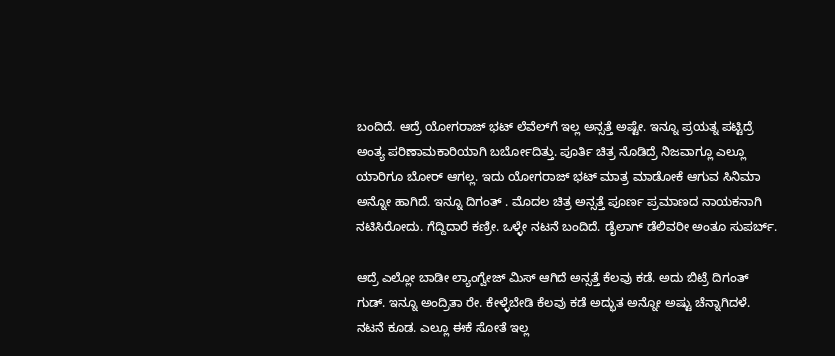ಬಂದಿದೆ. ಆದ್ರೆ ಯೋಗರಾಜ್ ಭಟ್ ಲೆವೆಲ್‌ಗೆ ಇಲ್ಲ ಅನ್ಸತ್ತೆ ಅಷ್ಟೇ. ಇನ್ನೂ ಪ್ರಯತ್ನ ಪಟ್ಟಿದ್ರೆ ಅಂತ್ಯ ಪರಿಣಾಮಕಾರಿಯಾಗಿ ಬರ್ಬೋದಿತ್ತು. ಪೂರ್ತಿ ಚಿತ್ರ ನೊಡಿದ್ರೆ ನಿಜವಾಗ್ಲೂ ಎಲ್ಲೂ ಯಾರಿಗೂ ಬೋರ್ ಆಗಲ್ಲ. ಇದು ಯೋಗರಾಜ್ ಭಟ್ ಮಾತ್ರ ಮಾಡೋಕೆ ಆಗುವ ಸಿನಿಮಾ ಅನ್ನೋ ಹಾಗಿದೆ. ಇನ್ನೂ ದಿಗಂತ್ . ಮೊದಲ ಚಿತ್ರ ಅನ್ಸತ್ತೆ ಪೂರ್ಣ ಪ್ರಮಾಣದ ನಾಯಕನಾಗಿ ನಟಿಸಿರೋದು. ಗೆದ್ದಿದಾರೆ ಕಣ್ರೀ. ಒಳ್ಳೇ ನಟನೆ ಬಂದಿದೆ. ಡೈಲಾಗ್ ಡೆಲಿವರೀ ಅಂತೂ ಸುಪರ್ಬ್.

ಆದ್ರೆ ಎಲ್ಲೋ ಬಾಡೀ ಲ್ಯಾಂಗ್ವೇಜ್ ಮಿಸ್ ಆಗಿದೆ ಅನ್ಸತ್ತೆ ಕೆಲವು ಕಡೆ. ಅದು ಬಿಟ್ರೆ ದಿಗಂತ್ ಗುಡ್. ಇನ್ನೂ ಅಂದ್ರಿತಾ ರೇ. ಕೇಳ್ಳೆಬೇಡಿ ಕೆಲವು ಕಡೆ ಅದ್ಭುತ ಅನ್ನೋ ಅಷ್ಟು ಚೆನ್ನಾಗಿದಳೆ. ನಟನೆ ಕೂಡ. ಎಲ್ಲೂ ಈಕೆ ಸೋತೆ ಇಲ್ಲ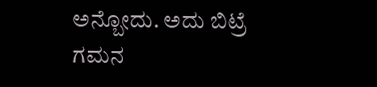ಅನ್ಬೋದು. ಅದು ಬಿಟ್ರೆ ಗಮನ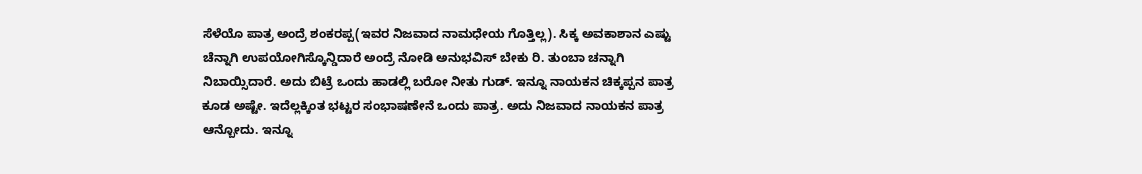ಸೆಳೆಯೊ ಪಾತ್ರ ಅಂದ್ರೆ ಶಂಕರಪ್ಪ(ಇವರ ನಿಜವಾದ ನಾಮಧೇಯ ಗೊತ್ತಿಲ್ಲ). ಸಿಕ್ಕ ಅವಕಾಶಾನ ಎಷ್ಟು ಚೆನ್ನಾಗಿ ಉಪಯೋಗಿಸ್ಕೊನ್ಡಿದಾರೆ ಅಂದ್ರೆ ನೋಡಿ ಅನುಭವಿಸ್ ಬೇಕು ರಿ. ತುಂಬಾ ಚನ್ನಾಗಿ ನಿಬಾಯ್ಸಿದಾರೆ. ಅದು ಬಿಟ್ರೆ ಒಂದು ಹಾಡಲ್ಲಿ ಬರೋ ನೀತು ಗುಡ್. ಇನ್ನೂ ನಾಯಕನ ಚಿಕ್ಕಪ್ಪನ ಪಾತ್ರ ಕೂಡ ಅಷ್ಟೇ. ಇದೆಲ್ಲಕ್ಕಿಂತ ಭಟ್ಟರ ಸಂಭಾಷಣೇನೆ ಒಂದು ಪಾತ್ರ. ಅದು ನಿಜವಾದ ನಾಯಕನ ಪಾತ್ರ ಆನ್ಬೋದು. ಇನ್ನೂ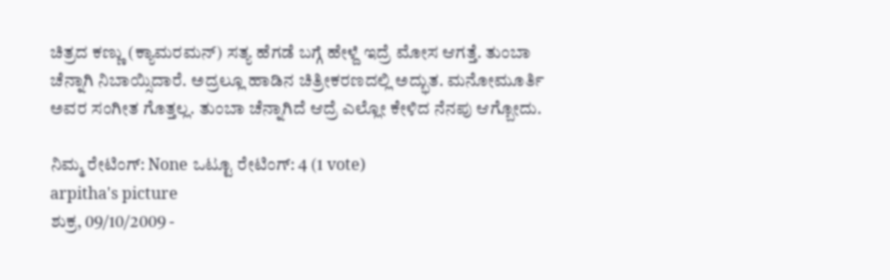ಚಿತ್ರದ ಕಣ್ಣು (ಕ್ಯಾಮರಮನ್) ಸತ್ಯ ಹೆಗಡೆ ಬಗ್ಗೆ ಹೇಳ್ದೆ ಇದ್ರೆ ಮೋಸ ಆಗತ್ತೆ. ತುಂಬಾ ಚೆನ್ನಾಗಿ ನಿಬಾಯ್ಸಿದಾರೆ. ಅದ್ರಲ್ಲೂ ಹಾಡಿನ ಚಿತ್ರೀಕರಣದಲ್ಲಿ ಅದ್ಭುತ. ಮನೋಮೂರ್ತಿ ಅವರ ಸಂಗೀತ ಗೊತ್ತಲ್ಲ. ತುಂಬಾ ಚೆನ್ನಾಗಿದೆ ಆದ್ರೆ ಎಲ್ಲೋ ಕೇಳಿದ ನೆನಪು ಆಗ್ಬೋದು.

ನಿಮ್ಮ ರೇಟಿಂಗ್: None ಒಟ್ಟೂ ರೇಟಿಂಗ್: 4 (1 vote)
arpitha's picture
ಶುಕ್ರ, 09/10/2009 -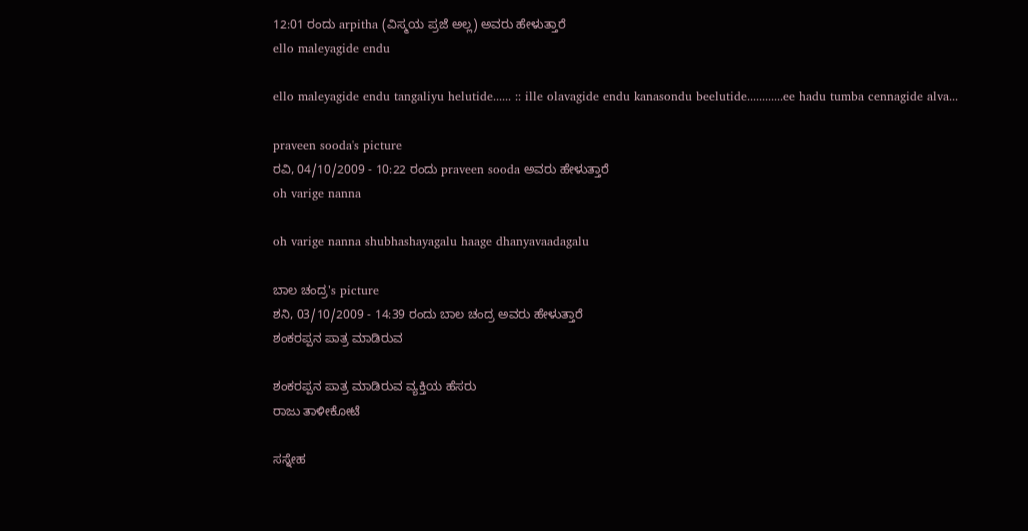12:01 ರಂದು arpitha (ವಿಸ್ಮಯ ಪ್ರಜೆ ಅಲ್ಲ) ಅವರು ಹೇಳುತ್ತಾರೆ
ello maleyagide endu

ello maleyagide endu tangaliyu helutide...... :: ille olavagide endu kanasondu beelutide............ee hadu tumba cennagide alva...

praveen sooda's picture
ರವಿ, 04/10/2009 - 10:22 ರಂದು praveen sooda ಅವರು ಹೇಳುತ್ತಾರೆ
oh varige nanna

oh varige nanna shubhashayagalu haage dhanyavaadagalu

ಬಾಲ ಚಂದ್ರ's picture
ಶನಿ, 03/10/2009 - 14:39 ರಂದು ಬಾಲ ಚಂದ್ರ ಅವರು ಹೇಳುತ್ತಾರೆ
ಶಂಕರಪ್ಪನ ಪಾತ್ರ ಮಾಡಿರುವ

ಶಂಕರಪ್ಪನ ಪಾತ್ರ ಮಾಡಿರುವ ವ್ಯಕ್ತಿಯ ಹೆಸರು
ರಾಜು ತಾಳೀಕೋಟೆ

ಸಸ್ನೇಹ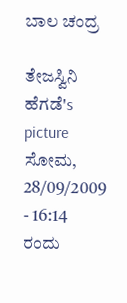ಬಾಲ ಚಂದ್ರ

ತೇಜಸ್ವಿನಿ ಹೆಗಡೆ's picture
ಸೋಮ, 28/09/2009 - 16:14 ರಂದು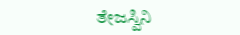ತೇಜಸ್ವಿನಿ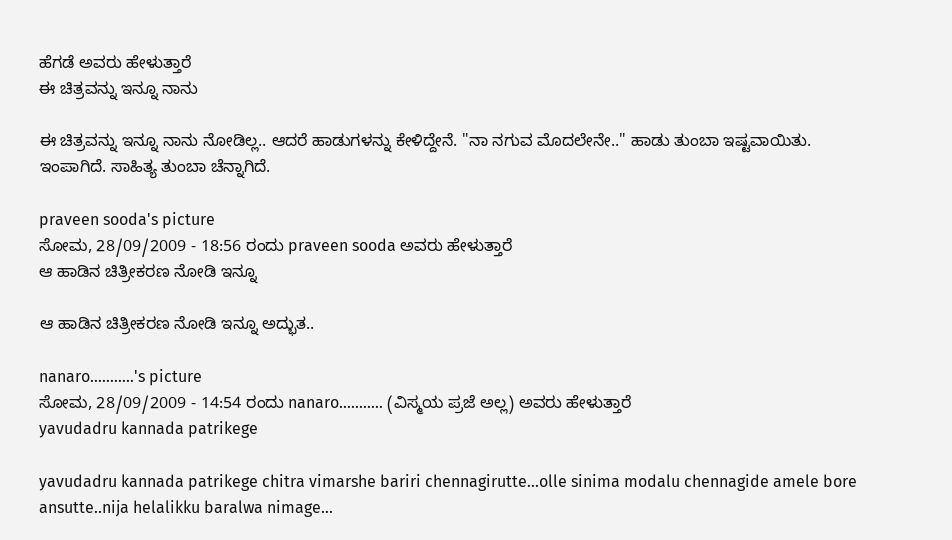ಹೆಗಡೆ ಅವರು ಹೇಳುತ್ತಾರೆ
ಈ ಚಿತ್ರವನ್ನು ಇನ್ನೂ ನಾನು

ಈ ಚಿತ್ರವನ್ನು ಇನ್ನೂ ನಾನು ನೋಡಿಲ್ಲ.. ಆದರೆ ಹಾಡುಗಳನ್ನು ಕೇಳಿದ್ದೇನೆ. "ನಾ ನಗುವ ಮೊದಲೇನೇ.." ಹಾಡು ತುಂಬಾ ಇಷ್ಟವಾಯಿತು. ಇಂಪಾಗಿದೆ. ಸಾಹಿತ್ಯ ತುಂಬಾ ಚೆನ್ನಾಗಿದೆ.

praveen sooda's picture
ಸೋಮ, 28/09/2009 - 18:56 ರಂದು praveen sooda ಅವರು ಹೇಳುತ್ತಾರೆ
ಆ ಹಾಡಿನ ಚಿತ್ರೀಕರಣ ನೋಡಿ ಇನ್ನೂ

ಆ ಹಾಡಿನ ಚಿತ್ರೀಕರಣ ನೋಡಿ ಇನ್ನೂ ಅದ್ಭುತ..

nanaro...........'s picture
ಸೋಮ, 28/09/2009 - 14:54 ರಂದು nanaro........... (ವಿಸ್ಮಯ ಪ್ರಜೆ ಅಲ್ಲ) ಅವರು ಹೇಳುತ್ತಾರೆ
yavudadru kannada patrikege

yavudadru kannada patrikege chitra vimarshe bariri chennagirutte...olle sinima modalu chennagide amele bore ansutte..nija helalikku baralwa nimage...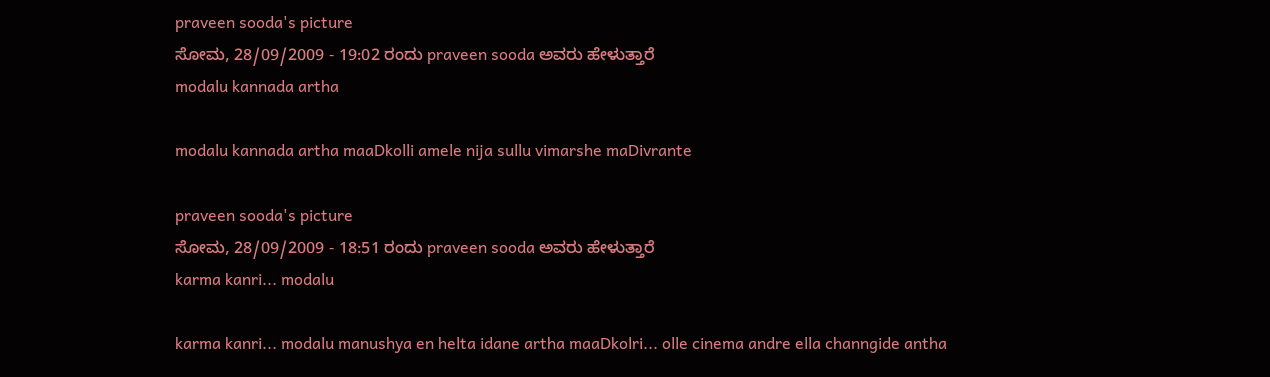praveen sooda's picture
ಸೋಮ, 28/09/2009 - 19:02 ರಂದು praveen sooda ಅವರು ಹೇಳುತ್ತಾರೆ
modalu kannada artha

modalu kannada artha maaDkolli amele nija sullu vimarshe maDivrante

praveen sooda's picture
ಸೋಮ, 28/09/2009 - 18:51 ರಂದು praveen sooda ಅವರು ಹೇಳುತ್ತಾರೆ
karma kanri... modalu

karma kanri... modalu manushya en helta idane artha maaDkolri... olle cinema andre ella channgide antha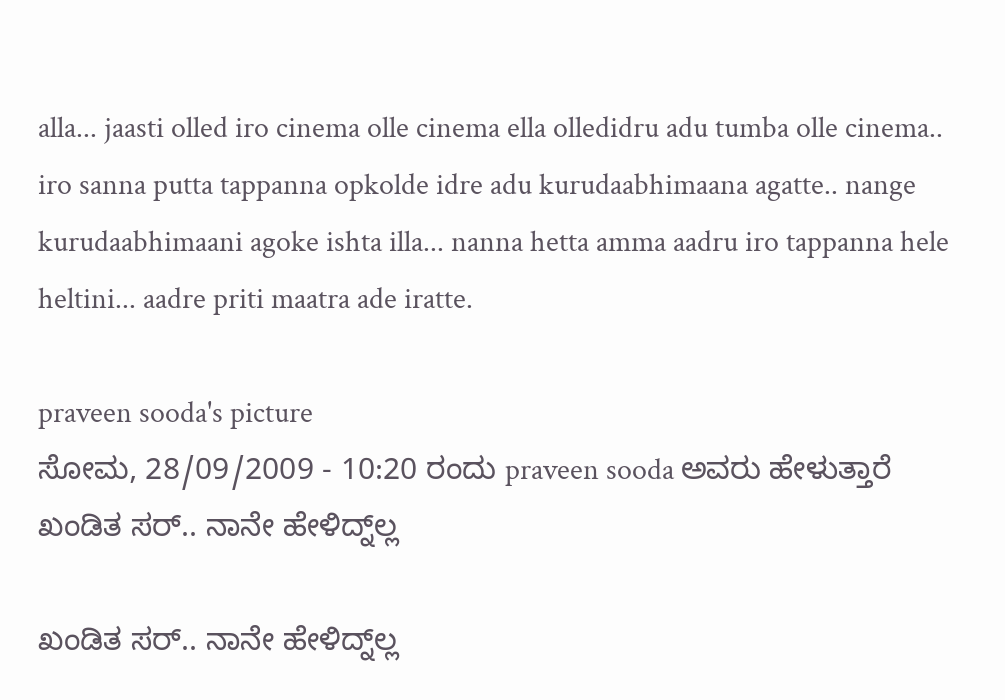alla... jaasti olled iro cinema olle cinema ella olledidru adu tumba olle cinema.. iro sanna putta tappanna opkolde idre adu kurudaabhimaana agatte.. nange kurudaabhimaani agoke ishta illa... nanna hetta amma aadru iro tappanna hele heltini... aadre priti maatra ade iratte.

praveen sooda's picture
ಸೋಮ, 28/09/2009 - 10:20 ರಂದು praveen sooda ಅವರು ಹೇಳುತ್ತಾರೆ
ಖಂಡಿತ ಸರ್.. ನಾನೇ ಹೇಳಿದ್ನ್‌ಲ್ಲ

ಖಂಡಿತ ಸರ್.. ನಾನೇ ಹೇಳಿದ್ನ್‌ಲ್ಲ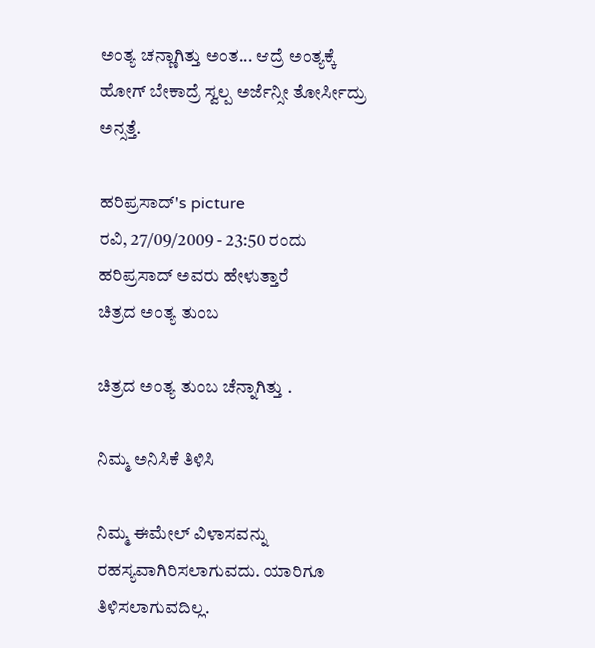ಅಂತ್ಯ ಚನ್ಣಾಗಿತ್ತು ಅಂತ... ಆದ್ರೆ ಅಂತ್ಯಕ್ಕೆ ಹೋಗ್ ಬೇಕಾದ್ರೆ ಸ್ವಲ್ಪ ಅರ್ಜೆನ್ಸೀ ತೋರ್ಸೀದ್ರು ಅನ್ಸತ್ತೆ.

ಹರಿಪ್ರಸಾದ್'s picture
ರವಿ, 27/09/2009 - 23:50 ರಂದು ಹರಿಪ್ರಸಾದ್ ಅವರು ಹೇಳುತ್ತಾರೆ
ಚಿತ್ರದ ಅಂತ್ಯ ತುಂಬ

ಚಿತ್ರದ ಅಂತ್ಯ ತುಂಬ ಚೆನ್ನಾಗಿತ್ತು .

ನಿಮ್ಮ ಅನಿಸಿಕೆ ತಿಳಿಸಿ

ನಿಮ್ಮ ಈಮೇಲ್ ವಿಳಾಸವನ್ನು ರಹಸ್ಯವಾಗಿರಿಸಲಾಗುವದು. ಯಾರಿಗೂ ತಿಳಿಸಲಾಗುವದಿಲ್ಲ.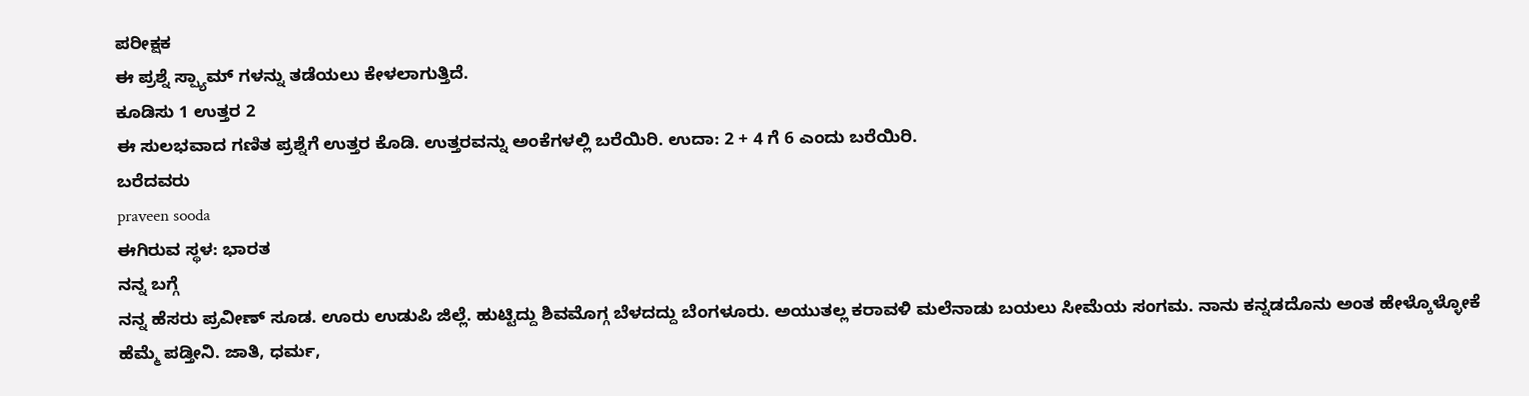ಪರೀಕ್ಷಕ
ಈ ಪ್ರಶ್ನೆ ಸ್ಪ್ಯಾಮ್ ಗಳನ್ನು ತಡೆಯಲು ಕೇಳಲಾಗುತ್ತಿದೆ.
ಕೂಡಿಸು 1 ಉತ್ತರ 2
ಈ ಸುಲಭವಾದ ಗಣಿತ ಪ್ರಶ್ನೆಗೆ ಉತ್ತರ ಕೊಡಿ. ಉತ್ತರವನ್ನು ಅಂಕೆಗಳಲ್ಲಿ ಬರೆಯಿರಿ. ಉದಾ: 2 + 4 ಗೆ 6 ಎಂದು ಬರೆಯಿರಿ.
ಬರೆದವರು
praveen sooda
ಈಗಿರುವ ಸ್ಥಳ: ಭಾರತ
ನನ್ನ ಬಗ್ಗೆ
ನನ್ನ ಹೆಸರು ಪ್ರವೀಣ್ ಸೂಡ. ಊರು ಉಡುಪಿ ಜಿಲ್ಲೆ. ಹುಟ್ಟಿದ್ದು ಶಿವಮೊಗ್ಗ ಬೆಳದದ್ದು ಬೆಂಗಳೂರು. ಅಯುತಲ್ಲ ಕರಾವಳಿ ಮಲೆನಾಡು ಬಯಲು ಸೀಮೆಯ ಸಂಗಮ. ನಾನು ಕನ್ನಡದೊನು ಅಂತ ಹೇಳ್ಕೊಳ್ಳೋಕೆ ಹೆಮ್ಮೆ ಪಡ್ತೀನಿ. ಜಾತಿ, ಧರ್ಮ,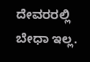ದೇವರರಲ್ಲಿ ಬೇಧಾ ಇಲ್ಲ.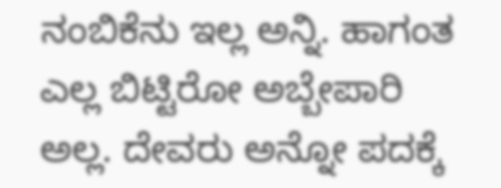ನಂಬಿಕೆನು ಇಲ್ಲ ಅನ್ನಿ. ಹಾಗಂತ ಎಲ್ಲ ಬಿಟ್ಟಿರೋ ಅಬ್ಬೇಪಾರಿ ಅಲ್ಲ. ದೇವರು ಅನ್ನೋ ಪದಕ್ಕೆ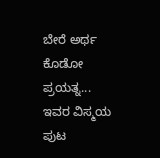ಬೇರೆ ಅರ್ಥ ಕೊಡೋ ಪ್ರಯತ್ನ...
ಇವರ ವಿಸ್ಮಯ ಪುಟ